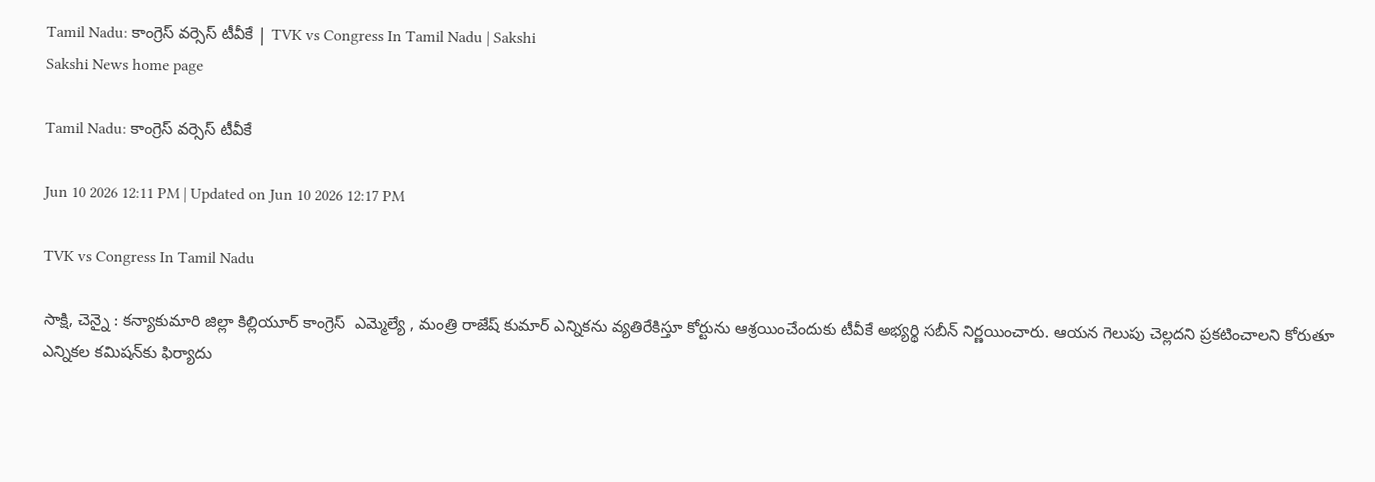Tamil Nadu: కాంగ్రెస్‌ వర్సెస్‌ టీవీకే | TVK vs Congress In Tamil Nadu | Sakshi
Sakshi News home page

Tamil Nadu: కాంగ్రెస్‌ వర్సెస్‌ టీవీకే

Jun 10 2026 12:11 PM | Updated on Jun 10 2026 12:17 PM

TVK vs Congress In Tamil Nadu

సాక్షి, చెన్నై : కన్యాకుమారి జిల్లా కిల్లియూర్‌ కాంగ్రెస్‌  ఎమ్మెల్యే , మంత్రి రాజేష్‌ కుమార్‌ ఎన్నికను వ్యతిరేకిస్తూ కోర్టును ఆశ్రయించేందుకు టీవీకే అభ్యర్థి సబీన్‌ నిర్ణయించారు. ఆయన గెలుపు చెల్లదని ప్రకటించాలని కోరుతూ ఎన్నికల కమిషన్‌కు ఫిర్యాదు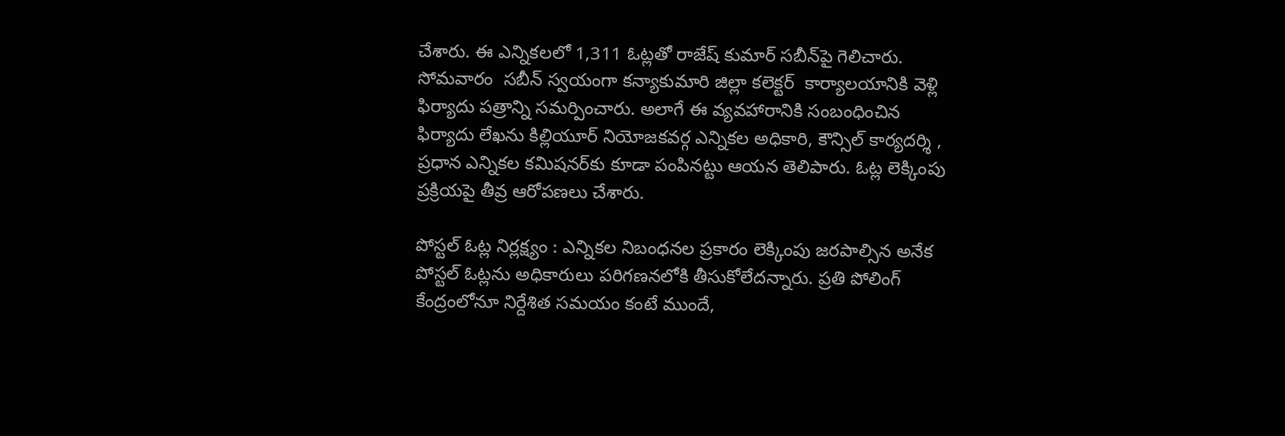చేశారు. ఈ ఎన్నికలలో 1,311 ఓట్లతో రాజేష్‌ కుమార్‌ సబీన్‌పై గెలిచారు. సోమవారం  సబీన్‌ స్వయంగా కన్యాకుమారి జిల్లా కలెక్టర్‌  కార్యాలయానికి వెళ్లి ఫిర్యాదు పత్రాన్ని సమర్పించారు. అలాగే ఈ వ్యవహారానికి సంబంధించిన ఫిర్యాదు లేఖను కిల్లియూర్‌ నియోజకవర్గ ఎన్నికల అధికారి, కౌన్సిల్‌ కార్యదర్శి , ప్రధాన ఎన్నికల కమిషనర్‌కు కూడా పంపినట్టు ఆయన తెలిపారు. ఓట్ల లెక్కింపు ప్రక్రియపై తీవ్ర ఆరోపణలు చేశారు.

పోస్టల్‌ ఓట్ల నిర్లక్ష్యం : ఎన్నికల నిబంధనల ప్రకారం లెక్కింపు జరపాల్సిన అనేక పోస్టల్‌ ఓట్లను అధికారులు పరిగణనలోకి తీసుకోలేదన్నారు. ప్రతి పోలింగ్‌ కేంద్రంలోనూ నిర్దేశిత సమయం కంటే ముందే,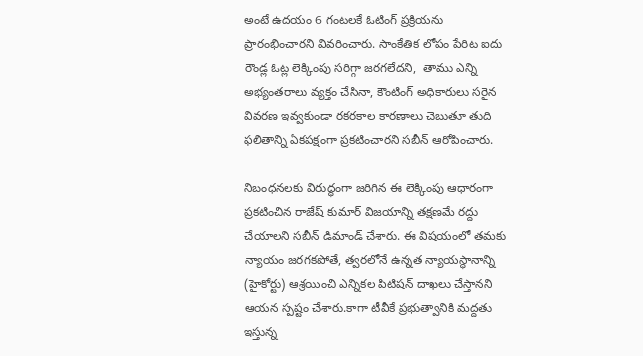అంటే ఉదయం 6 గంటలకే ఓటింగ్‌ ప్రక్రియను ప్రారంభించారని వివరించారు. సాంకేతిక లోపం పేరిట ఐదు రౌండ్ల ఓట్ల లెక్కింపు సరిగ్గా జరగలేదని,  తాము ఎన్ని అభ్యంతరాలు వ్యక్తం చేసినా, కౌంటింగ్‌ అధికారులు సరైన వివరణ ఇవ్వకుండా రకరకాల కారణాలు చెబుతూ తుది ఫలితాన్ని ఏకపక్షంగా ప్రకటించారని సబీన్‌ ఆరోపించారు.

నిబంధనలకు విరుద్ధంగా జరిగిన ఈ లెక్కింపు ఆధారంగా ప్రకటించిన రాజేష్‌ కుమార్‌ విజయాన్ని తక్షణమే రద్దు చేయాలని సబీన్‌ డిమాండ్‌ చేశారు. ఈ విషయంలో తమకు న్యాయం జరగకపోతే, త్వరలోనే ఉన్నత న్యాయస్థానాన్ని (హైకోర్టు) ఆశ్రయించి ఎన్నికల పిటిషన్‌ దాఖలు చేస్తానని ఆయన స్పష్టం చేశారు.కాగా టీవీకే ప్రభుత్వానికి మద్దతు ఇస్తున్న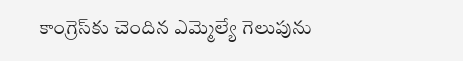కాంగ్రెస్‌కు చెందిన ఎమ్మెల్యే గెలుపును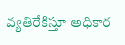వ్యతిరేకిస్తూ అధికార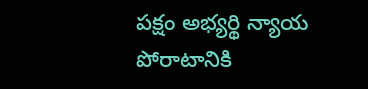పక్షం అభ్యర్థి న్యాయ పోరాటానికి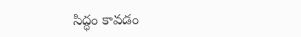సిద్ధం కావడం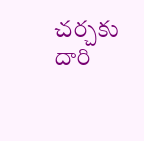చర్చకు దారి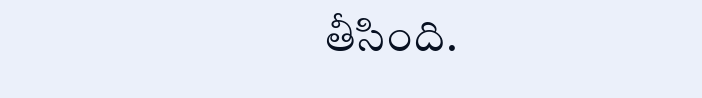తీసింది.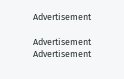Advertisement

Advertisement
Advertisement